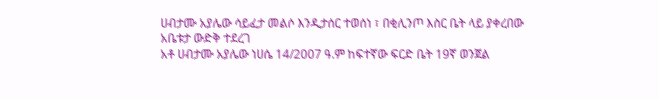ሀብታሙ አያሌው ሳይፈታ መልሶ እንዲታሰር ተወሰነ ፣ በቂሊንጦ እስር ቤት ላይ ያቀረበው አቤቱታ ውድቅ ተደረገ
አቶ ሀብታሙ አያሌው ነሀሴ 14/2007 ዓ.ም ከፍተኛው ፍርድ ቤት 19ኛ ወንጀል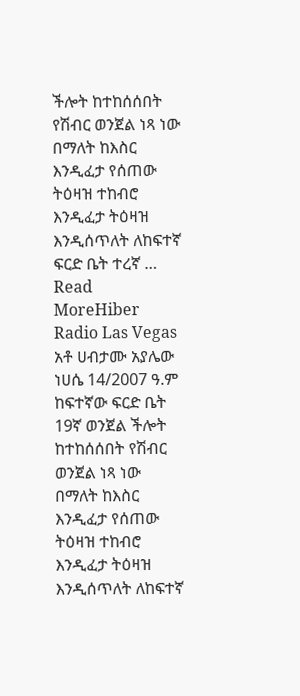ችሎት ከተከሰሰበት የሽብር ወንጀል ነጻ ነው በማለት ከእስር እንዲፈታ የሰጠው ትዕዛዝ ተከብሮ እንዲፈታ ትዕዛዝ እንዲሰጥለት ለከፍተኛ ፍርድ ቤት ተረኛ …
Read MoreHiber Radio Las Vegas
አቶ ሀብታሙ አያሌው ነሀሴ 14/2007 ዓ.ም ከፍተኛው ፍርድ ቤት 19ኛ ወንጀል ችሎት ከተከሰሰበት የሽብር ወንጀል ነጻ ነው በማለት ከእስር እንዲፈታ የሰጠው ትዕዛዝ ተከብሮ እንዲፈታ ትዕዛዝ እንዲሰጥለት ለከፍተኛ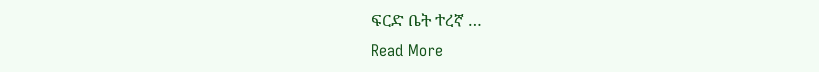ፍርድ ቤት ተረኛ …
Read More